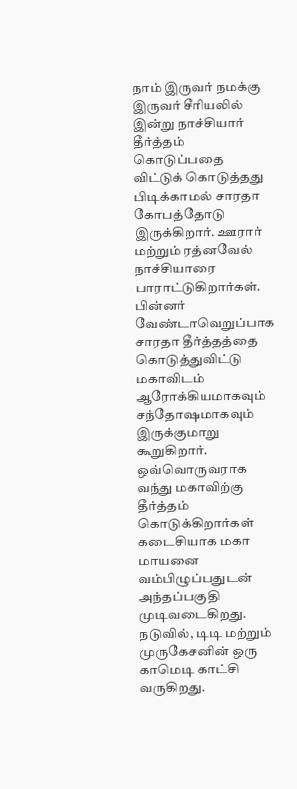நாம் இருவர் நமக்கு இருவர் சீரியலில் இன்று நாச்சியார் தீர்த்தம் கொடுப்பதை விட்டுக் கொடுத்தது பிடிக்காமல் சாரதா கோபத்தோடு இருக்கிறார். ஊரார் மற்றும் ரத்னவேல் நாச்சியாரை பாராட்டுகிறார்கள். பின்னர் வேண்டாவெறுப்பாக சாரதா தீர்த்தத்தை கொடுத்துவிட்டு மகாவிடம் ஆரோக்கியமாகவும் சந்தோஷமாகவும் இருக்குமாறு கூறுகிறார். ஒவ்வொருவராக வந்து மகாவிற்கு தீர்த்தம் கொடுக்கிறார்கள் கடைசியாக மகா மாயனை வம்பிழுப்பதுடன் அந்தப்பகுதி முடிவடைகிறது.
நடுவில், டிடி மற்றும் முருகேசனின் ஒரு காமெடி காட்சி வருகிறது.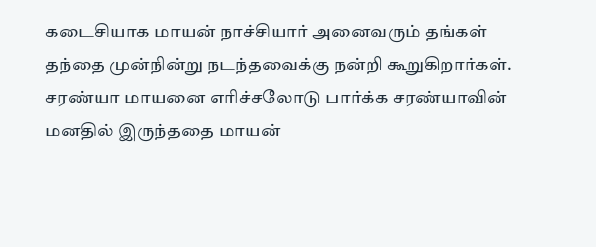கடைசியாக மாயன் நாச்சியார் அனைவரும் தங்கள் தந்தை முன்நின்று நடந்தவைக்கு நன்றி கூறுகிறார்கள். சரண்யா மாயனை எரிச்சலோடு பார்க்க சரண்யாவின் மனதில் இருந்ததை மாயன்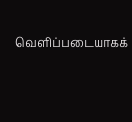வெளிப்படையாகக்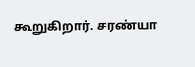கூறுகிறார். சரண்யா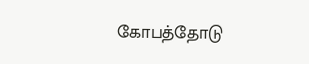கோபத்தோடு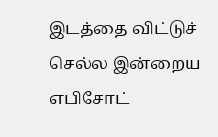இடத்தை விட்டுச் செல்ல இன்றைய எபிசோட்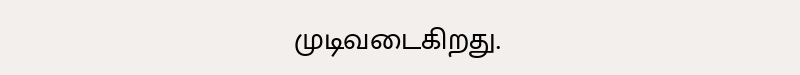முடிவடைகிறது.